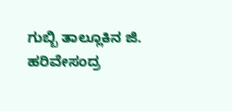ಗುಬ್ಬಿ ತಾಲ್ಲೂಕಿನ ಜಿ. ಹರಿವೇಸಂದ್ರ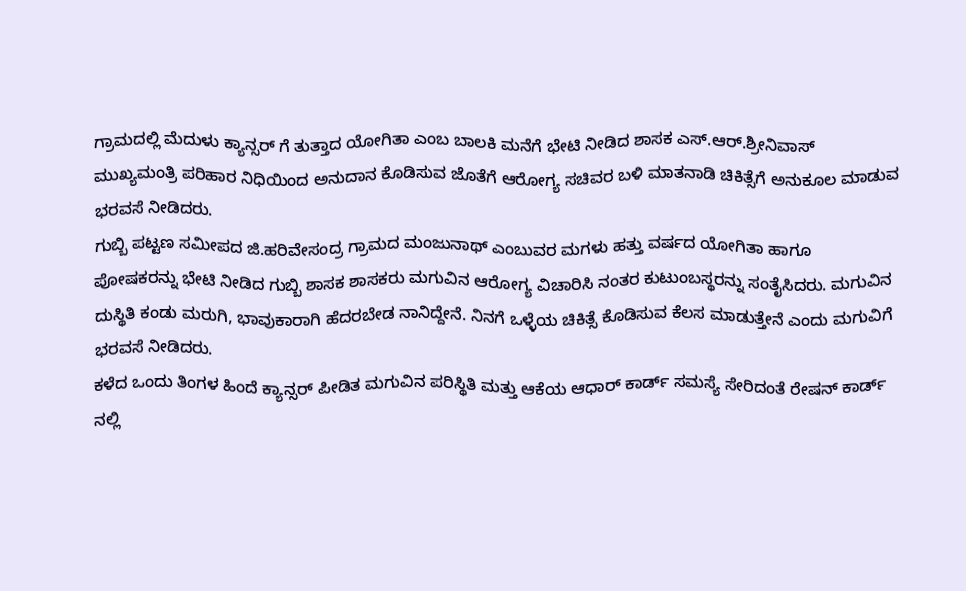ಗ್ರಾಮದಲ್ಲಿ ಮೆದುಳು ಕ್ಯಾನ್ಸರ್ ಗೆ ತುತ್ತಾದ ಯೋಗಿತಾ ಎಂಬ ಬಾಲಕಿ ಮನೆಗೆ ಭೇಟಿ ನೀಡಿದ ಶಾಸಕ ಎಸ್.ಆರ್.ಶ್ರೀನಿವಾಸ್ ಮುಖ್ಯಮಂತ್ರಿ ಪರಿಹಾರ ನಿಧಿಯಿಂದ ಅನುದಾನ ಕೊಡಿಸುವ ಜೊತೆಗೆ ಆರೋಗ್ಯ ಸಚಿವರ ಬಳಿ ಮಾತನಾಡಿ ಚಿಕಿತ್ಸೆಗೆ ಅನುಕೂಲ ಮಾಡುವ ಭರವಸೆ ನೀಡಿದರು.
ಗುಬ್ಬಿ ಪಟ್ಟಣ ಸಮೀಪದ ಜಿ.ಹರಿವೇಸಂದ್ರ ಗ್ರಾಮದ ಮಂಜುನಾಥ್ ಎಂಬುವರ ಮಗಳು ಹತ್ತು ವರ್ಷದ ಯೋಗಿತಾ ಹಾಗೂ ಪೋಷಕರನ್ನು ಭೇಟಿ ನೀಡಿದ ಗುಬ್ಬಿ ಶಾಸಕ ಶಾಸಕರು ಮಗುವಿನ ಆರೋಗ್ಯ ವಿಚಾರಿಸಿ ನಂತರ ಕುಟುಂಬಸ್ಥರನ್ನು ಸಂತೈಸಿದರು. ಮಗುವಿನ ದುಸ್ಥಿತಿ ಕಂಡು ಮರುಗಿ, ಭಾವುಕಾರಾಗಿ ಹೆದರಬೇಡ ನಾನಿದ್ದೇನೆ. ನಿನಗೆ ಒಳ್ಳೆಯ ಚಿಕಿತ್ಸೆ ಕೊಡಿಸುವ ಕೆಲಸ ಮಾಡುತ್ತೇನೆ ಎಂದು ಮಗುವಿಗೆ ಭರವಸೆ ನೀಡಿದರು.
ಕಳೆದ ಒಂದು ತಿಂಗಳ ಹಿಂದೆ ಕ್ಯಾನ್ಸರ್ ಪೀಡಿತ ಮಗುವಿನ ಪರಿಸ್ಥಿತಿ ಮತ್ತು ಆಕೆಯ ಆಧಾರ್ ಕಾರ್ಡ್ ಸಮಸ್ಯೆ ಸೇರಿದಂತೆ ರೇಷನ್ ಕಾರ್ಡ್ ನಲ್ಲಿ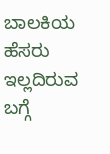ಬಾಲಕಿಯ ಹೆಸರು ಇಲ್ಲದಿರುವ ಬಗ್ಗೆ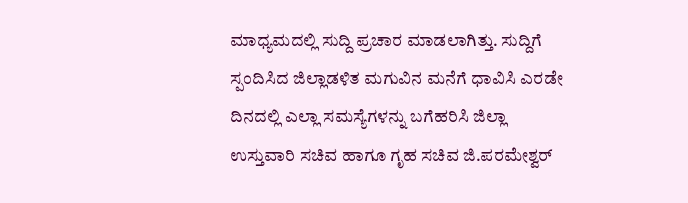ಮಾಧ್ಯಮದಲ್ಲಿ ಸುದ್ದಿ ಪ್ರಚಾರ ಮಾಡಲಾಗಿತ್ತು. ಸುದ್ದಿಗೆ ಸ್ಪಂದಿಸಿದ ಜಿಲ್ಲಾಡಳಿತ ಮಗುವಿನ ಮನೆಗೆ ಧಾವಿಸಿ ಎರಡೇ ದಿನದಲ್ಲಿ ಎಲ್ಲಾ ಸಮಸ್ಯೆಗಳನ್ನು ಬಗೆಹರಿಸಿ ಜಿಲ್ಲಾ ಉಸ್ತುವಾರಿ ಸಚಿವ ಹಾಗೂ ಗೃಹ ಸಚಿವ ಜಿ.ಪರಮೇಶ್ವರ್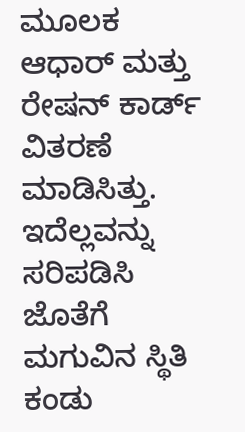ಮೂಲಕ ಆಧಾರ್ ಮತ್ತು ರೇಷನ್ ಕಾರ್ಡ್ ವಿತರಣೆ ಮಾಡಿಸಿತ್ತು.
ಇದೆಲ್ಲವನ್ನು ಸರಿಪಡಿಸಿ ಜೊತೆಗೆ ಮಗುವಿನ ಸ್ಥಿತಿ ಕಂಡು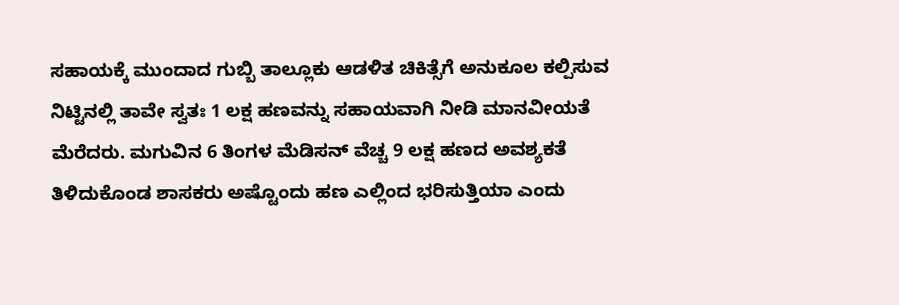ಸಹಾಯಕ್ಕೆ ಮುಂದಾದ ಗುಬ್ಬಿ ತಾಲ್ಲೂಕು ಆಡಳಿತ ಚಿಕಿತ್ಸೆಗೆ ಅನುಕೂಲ ಕಲ್ಪಿಸುವ ನಿಟ್ಟಿನಲ್ಲಿ ತಾವೇ ಸ್ವತಃ 1 ಲಕ್ಷ ಹಣವನ್ನು ಸಹಾಯವಾಗಿ ನೀಡಿ ಮಾನವೀಯತೆ ಮೆರೆದರು. ಮಗುವಿನ 6 ತಿಂಗಳ ಮೆಡಿಸನ್ ವೆಚ್ಚ 9 ಲಕ್ಷ ಹಣದ ಅವಶ್ಯಕತೆ ತಿಳಿದುಕೊಂಡ ಶಾಸಕರು ಅಷ್ಟೊಂದು ಹಣ ಎಲ್ಲಿಂದ ಭರಿಸುತ್ತಿಯಾ ಎಂದು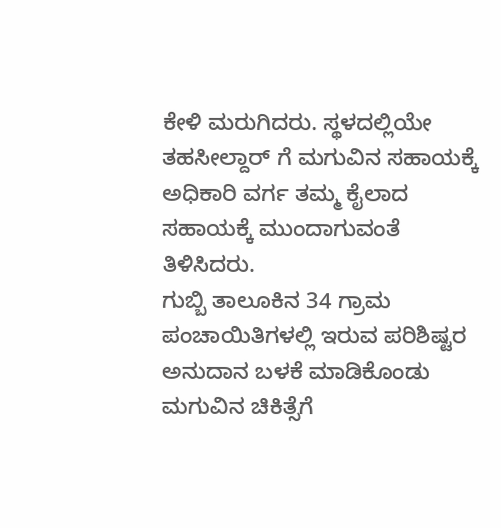ಕೇಳಿ ಮರುಗಿದರು. ಸ್ಥಳದಲ್ಲಿಯೇ ತಹಸೀಲ್ದಾರ್ ಗೆ ಮಗುವಿನ ಸಹಾಯಕ್ಕೆ ಅಧಿಕಾರಿ ವರ್ಗ ತಮ್ಮ ಕೈಲಾದ ಸಹಾಯಕ್ಕೆ ಮುಂದಾಗುವಂತೆ ತಿಳಿಸಿದರು.
ಗುಬ್ಬಿ ತಾಲೂಕಿನ 34 ಗ್ರಾಮ ಪಂಚಾಯಿತಿಗಳಲ್ಲಿ ಇರುವ ಪರಿಶಿಷ್ಟರ ಅನುದಾನ ಬಳಕೆ ಮಾಡಿಕೊಂಡು ಮಗುವಿನ ಚಿಕಿತ್ಸೆಗೆ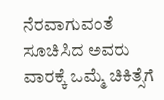ನೆರವಾಗುವಂತೆ ಸೂಚಿಸಿದ ಅವರು ವಾರಕ್ಕೆ ಒಮ್ಮೆ ಚಿಕಿತ್ಸೆಗೆ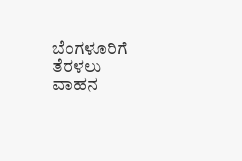ಬೆಂಗಳೂರಿಗೆ ತೆರಳಲು ವಾಹನ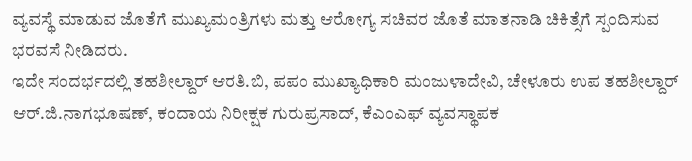ವ್ಯವಸ್ಥೆ ಮಾಡುವ ಜೊತೆಗೆ ಮುಖ್ಯಮಂತ್ರಿಗಳು ಮತ್ತು ಆರೋಗ್ಯ ಸಚಿವರ ಜೊತೆ ಮಾತನಾಡಿ ಚಿಕಿತ್ಸೆಗೆ ಸ್ಪಂದಿಸುವ ಭರವಸೆ ನೀಡಿದರು.
ಇದೇ ಸಂದರ್ಭದಲ್ಲಿ ತಹಶೀಲ್ದಾರ್ ಆರತಿ.ಬಿ, ಪಪಂ ಮುಖ್ಯಾಧಿಕಾರಿ ಮಂಜುಳಾದೇವಿ, ಚೇಳೂರು ಉಪ ತಹಶೀಲ್ದಾರ್ ಆರ್.ಜಿ.ನಾಗಭೂಷಣ್, ಕಂದಾಯ ನಿರೀಕ್ಷಕ ಗುರುಪ್ರಸಾದ್, ಕೆಎಂಎಫ್ ವ್ಯವಸ್ಥಾಪಕ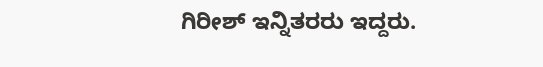ಗಿರೀಶ್ ಇನ್ನಿತರರು ಇದ್ದರು.